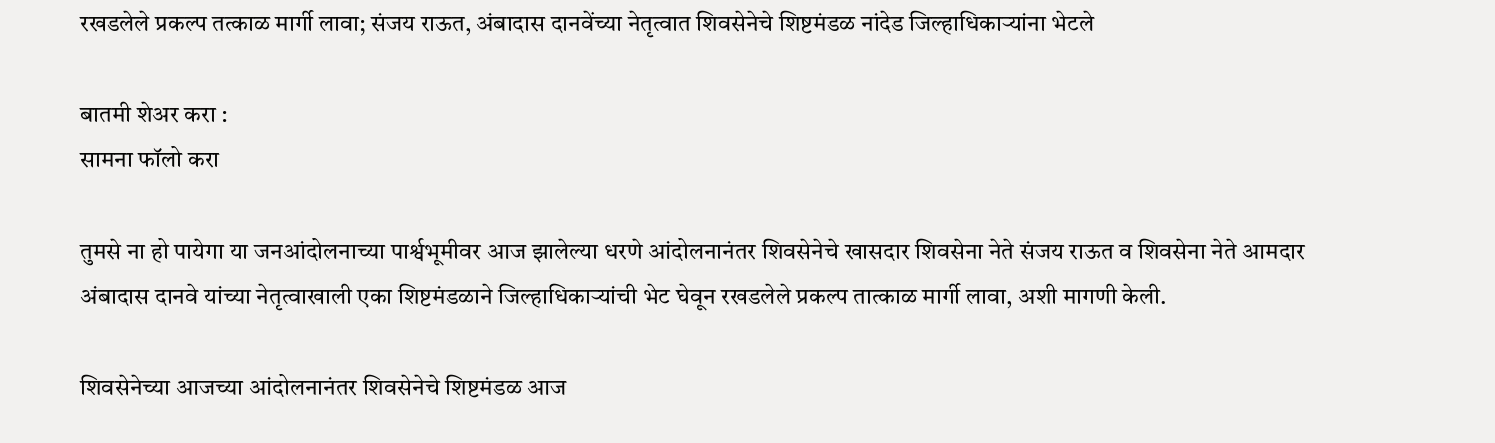रखडलेले प्रकल्प तत्काळ मार्गी लावा; संजय राऊत, अंबादास दानवेंच्या नेतृत्वात शिवसेनेचे शिष्टमंडळ नांदेड जिल्हाधिकार्‍यांना भेटले

बातमी शेअर करा :
सामना फॉलो करा

तुमसे ना हो पायेगा या जनआंदोलनाच्या पार्श्वभूमीवर आज झालेल्या धरणे आंदोलनानंतर शिवसेनेचे खासदार शिवसेना नेते संजय राऊत व शिवसेना नेते आमदार अंबादास दानवे यांच्या नेतृत्वाखाली एका शिष्टमंडळाने जिल्हाधिकार्‍यांची भेट घेवून रखडलेले प्रकल्प तात्काळ मार्गी लावा, अशी मागणी केली.

शिवसेनेच्या आजच्या आंदोलनानंतर शिवसेनेचे शिष्टमंडळ आज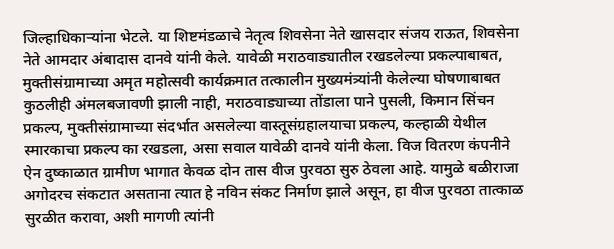जिल्हाधिकार्‍यांना भेटले. या शिष्टमंडळाचे नेतृत्व शिवसेना नेते खासदार संजय राऊत, शिवसेना नेते आमदार अंबादास दानवे यांनी केले. यावेळी मराठवाड्यातील रखडलेल्या प्रकल्पाबाबत, मुक्तीसंग्रामाच्या अमृत महोत्सवी कार्यक्रमात तत्कालीन मुख्यमंत्र्यांनी केलेल्या घोषणाबाबत कुठलीही अंमलबजावणी झाली नाही, मराठवाड्याच्या तोंडाला पाने पुसली, किमान सिंचन प्रकल्प, मुक्तीसंग्रामाच्या संदर्भात असलेल्या वास्तूसंग्रहालयाचा प्रकल्प, कल्हाळी येथील स्मारकाचा प्रकल्प का रखडला, असा सवाल यावेळी दानवे यांनी केला. विज वितरण कंपनीने ऐन दुष्काळात ग्रामीण भागात केवळ दोन तास वीज पुरवठा सुरु ठेवला आहे. यामुळे बळीराजा अगोदरच संकटात असताना त्यात हे नविन संकट निर्माण झाले असून, हा वीज पुरवठा तात्काळ सुरळीत करावा, अशी मागणी त्यांनी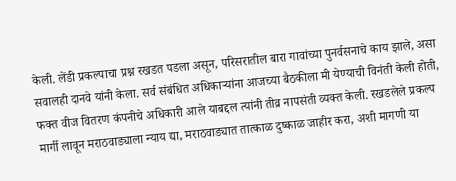केली. लेंडी प्रकल्पाचा प्रश्न रखडत पडला असून, परिसरातील बारा गावांच्या पुनर्वसनाचे काय झाले, असा सवालही दानवे यांनी केला. सर्व संबंधित अधिकार्‍यांना आजच्या बैठकीला मी येण्याची विनंती केली होती, फक्त वीज वितरण कंपनीचे अधिकारी आले याबद्दल त्यांनी तीव्र नापसंती व्यक्त केली. रखडलेले प्रकल्प मार्गी लावून मराठवाड्याला न्याय द्या, मराठवाड्यात तात्काळ दुष्काळ जाहीर करा, अशी मागणी या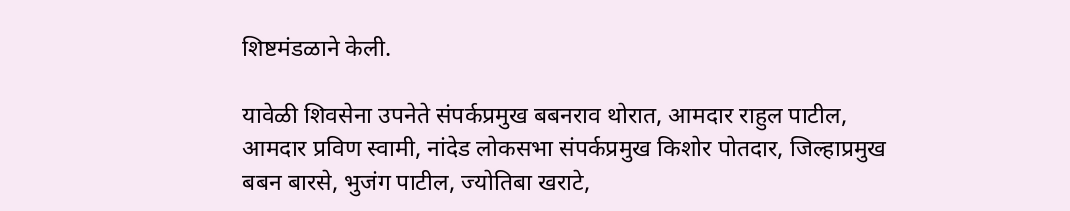शिष्टमंडळाने केली.

यावेळी शिवसेना उपनेते संपर्कप्रमुख बबनराव थोरात, आमदार राहुल पाटील, आमदार प्रविण स्वामी, नांदेड लोकसभा संपर्कप्रमुख किशोर पोतदार, जिल्हाप्रमुख बबन बारसे, भुजंग पाटील, ज्योतिबा खराटे,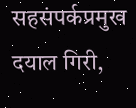सहसंपर्कप्रमुख दयाल गिरी,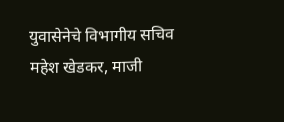युवासेनेचे विभागीय सचिव महेश खेडकर, माजी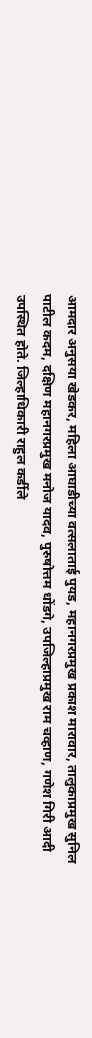आमदार अनुसया खेडकर, महिला आघाडीच्या वत्सलाताई पुयड, महानगरप्रमुख प्रकाश मारावार, तालुकाप्रमुख सुनिल पाटील कदम, दक्षिण महानगरप्रमुख मनोज यादव, पुरुषोत्तम धोंडगे, उपजिल्हाप्रमुख राम चव्हाण, गणेश गिरी आदी उपस्थित होते. जिल्हाधिकारी राहुल कर्डीले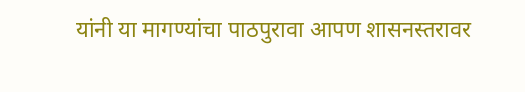यांनी या मागण्यांचा पाठपुरावा आपण शासनस्तरावर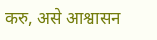करु, असे आश्वासन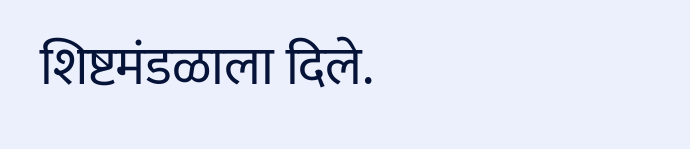शिष्टमंडळाला दिले.